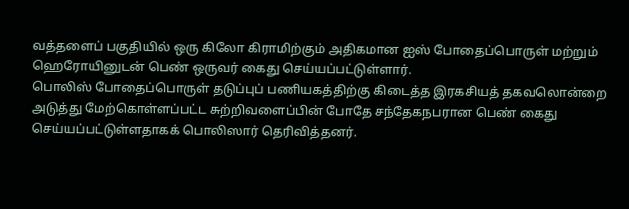வத்தளைப் பகுதியில் ஒரு கிலோ கிராமிற்கும் அதிகமான ஐஸ் போதைப்பொருள் மற்றும் ஹெரோயினுடன் பெண் ஒருவர் கைது செய்யப்பட்டுள்ளார்.
பொலிஸ் போதைப்பொருள் தடுப்புப் பணியகத்திற்கு கிடைத்த இரகசியத் தகவலொன்றை அடுத்து மேற்கொள்ளப்பட்ட சுற்றிவளைப்பின் போதே சந்தேகநபரான பெண் கைது செய்யப்பட்டுள்ளதாகக் பொலிஸார் தெரிவித்தனர்.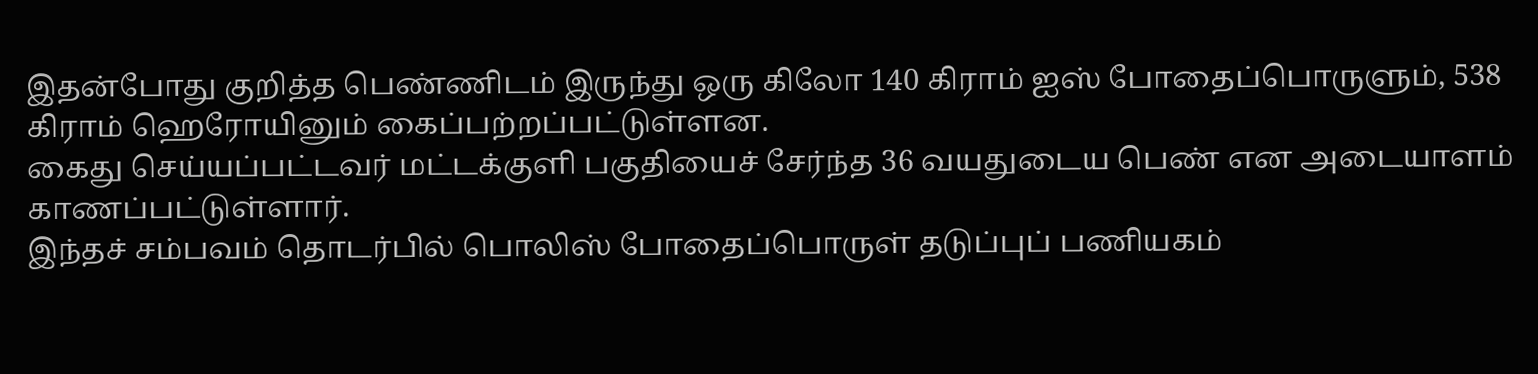இதன்போது குறித்த பெண்ணிடம் இருந்து ஒரு கிலோ 140 கிராம் ஐஸ் போதைப்பொருளும், 538 கிராம் ஹெரோயினும் கைப்பற்றப்பட்டுள்ளன.
கைது செய்யப்பட்டவர் மட்டக்குளி பகுதியைச் சேர்ந்த 36 வயதுடைய பெண் என அடையாளம் காணப்பட்டுள்ளார்.
இந்தச் சம்பவம் தொடர்பில் பொலிஸ் போதைப்பொருள் தடுப்புப் பணியகம்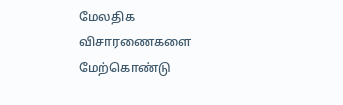மேலதிக விசாரணைகளை மேற்கொண்டு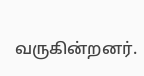வருகின்றனர்.